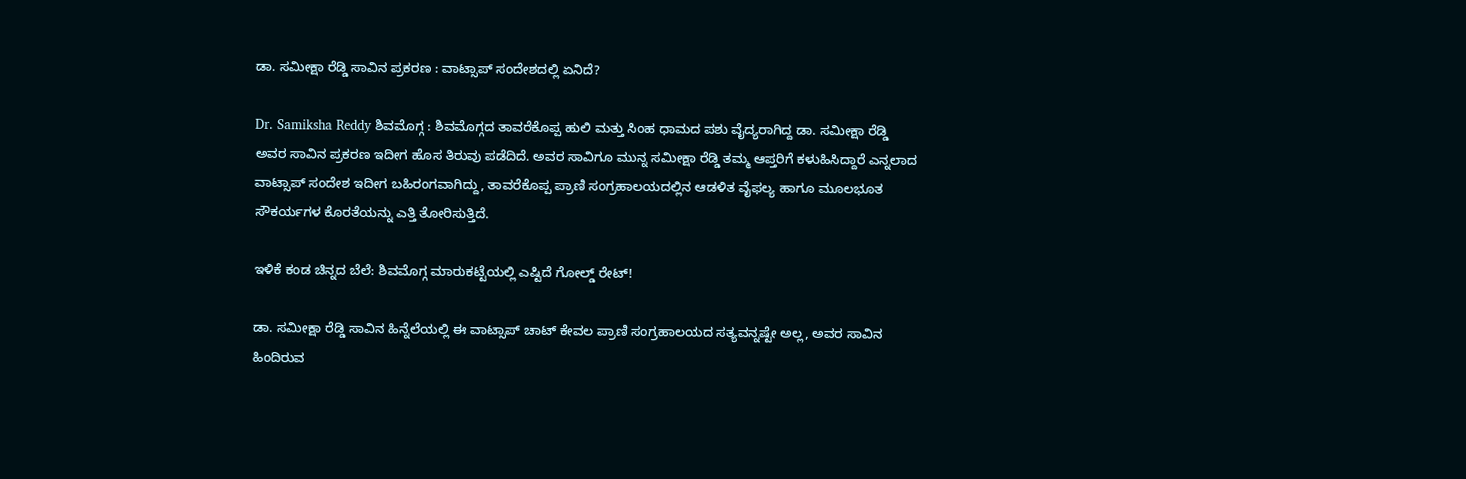ಡಾ. ಸಮೀಕ್ಷಾ ರೆಡ್ಡಿ ಸಾವಿನ ಪ್ರಕರಣ : ವಾಟ್ಸಾಪ್ ಸಂದೇಶದಲ್ಲಿ ಏನಿದೆ?

Dr. Samiksha Reddy ಶಿವಮೊಗ್ಗ : ಶಿವಮೊಗ್ಗದ ತಾವರೆಕೊಪ್ಪ ಹುಲಿ ಮತ್ತು ಸಿಂಹ ಧಾಮದ ಪಶು ವೈದ್ಯರಾಗಿದ್ದ ಡಾ. ಸಮೀಕ್ಷಾ ರೆಡ್ಡಿ ಅವರ ಸಾವಿನ ಪ್ರಕರಣ ಇದೀಗ ಹೊಸ ತಿರುವು ಪಡೆದಿದೆ. ಅವರ ಸಾವಿಗೂ ಮುನ್ನ ಸಮೀಕ್ಷಾ ರೆಡ್ಡಿ ತಮ್ಮ ಆಪ್ತರಿಗೆ ಕಳುಹಿಸಿದ್ದಾರೆ ಎನ್ನಲಾದ ವಾಟ್ಸಾಪ್ ಸಂದೇಶ ಇದೀಗ ಬಹಿರಂಗವಾಗಿದ್ದು, ತಾವರೆಕೊಪ್ಪ ಪ್ರಾಣಿ ಸಂಗ್ರಹಾಲಯದಲ್ಲಿನ ಆಡಳಿತ ವೈಫಲ್ಯ ಹಾಗೂ ಮೂಲಭೂತ ಸೌಕರ್ಯಗಳ ಕೊರತೆಯನ್ನು ಎತ್ತಿ ತೋರಿಸುತ್ತಿದೆ.

ಇಳಿಕೆ ಕಂಡ ಚಿನ್ನದ ಬೆಲೆ: ಶಿವಮೊಗ್ಗ ಮಾರುಕಟ್ಟೆಯಲ್ಲಿ ಎಷ್ಟಿದೆ ಗೋಲ್ಡ್ ರೇಟ್!

ಡಾ. ಸಮೀಕ್ಷಾ ರೆಡ್ಡಿ ಸಾವಿನ ಹಿನ್ನೆಲೆಯಲ್ಲಿ ಈ ವಾಟ್ಸಾಪ್ ಚಾಟ್ ಕೇವಲ ಪ್ರಾಣಿ ಸಂಗ್ರಹಾಲಯದ ಸತ್ಯವನ್ನಷ್ಟೇ ಅಲ್ಲ, ಅವರ ಸಾವಿನ ಹಿಂದಿರುವ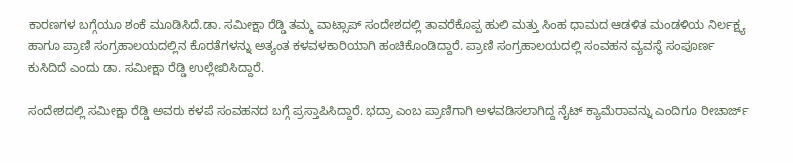ಕಾರಣಗಳ ಬಗ್ಗೆಯೂ ಶಂಕೆ ಮೂಡಿಸಿದೆ.ಡಾ. ಸಮೀಕ್ಷಾ ರೆಡ್ಡಿ ತಮ್ಮ ವಾಟ್ಸಾಪ್ ಸಂದೇಶದಲ್ಲಿ ತಾವರೆಕೊಪ್ಪ ಹುಲಿ ಮತ್ತು ಸಿಂಹ ಧಾಮದ ಆಡಳಿತ ಮಂಡಳಿಯ ನಿರ್ಲಕ್ಷ್ಯ ಹಾಗೂ ಪ್ರಾಣಿ ಸಂಗ್ರಹಾಲಯದಲ್ಲಿನ ಕೊರತೆಗಳನ್ನು ಅತ್ಯಂತ ಕಳವಳಕಾರಿಯಾಗಿ ಹಂಚಿಕೊಂಡಿದ್ದಾರೆ. ಪ್ರಾಣಿ ಸಂಗ್ರಹಾಲಯದಲ್ಲಿ ಸಂವಹನ ವ್ಯವಸ್ಥೆ ಸಂಪೂರ್ಣ ಕುಸಿದಿದೆ ಎಂದು ಡಾ. ಸಮೀಕ್ಷಾ ರೆಡ್ಡಿ ಉಲ್ಲೇಖಿಸಿದ್ದಾರೆ.

ಸಂದೇಶದಲ್ಲಿ ಸಮೀಕ್ಷಾ ರೆಡ್ಡಿ ಅವರು ಕಳಪೆ ಸಂವಹನದ ಬಗ್ಗೆ ಪ್ರಸ್ತಾಪಿಸಿದ್ದಾರೆ. ಭದ್ರಾ ಎಂಬ ಪ್ರಾಣಿಗಾಗಿ ಅಳವಡಿಸಲಾಗಿದ್ದ ನೈಟ್ ಕ್ಯಾಮೆರಾವನ್ನು ಎಂದಿಗೂ ರೀಚಾರ್ಜ್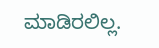ಮಾಡಿರಲಿಲ್ಲ.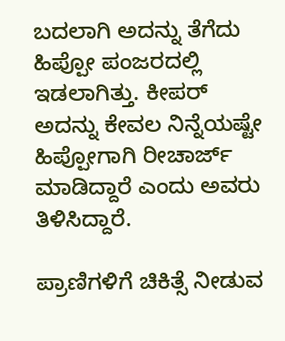ಬದಲಾಗಿ ಅದನ್ನು ತೆಗೆದು ಹಿಪ್ಪೋ ಪಂಜರದಲ್ಲಿ ಇಡಲಾಗಿತ್ತು. ಕೀಪರ್ ಅದನ್ನು ಕೇವಲ ನಿನ್ನೆಯಷ್ಟೇ ಹಿಪ್ಪೋಗಾಗಿ ರೀಚಾರ್ಜ್ ಮಾಡಿದ್ದಾರೆ ಎಂದು ಅವರು ತಿಳಿಸಿದ್ದಾರೆ.

ಪ್ರಾಣಿಗಳಿಗೆ ಚಿಕಿತ್ಸೆ ನೀಡುವ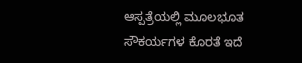ಆಸ್ಪತ್ರೆಯಲ್ಲಿ ಮೂಲಭೂತ ಸೌಕರ್ಯಗಳ ಕೊರತೆ ಇದೆ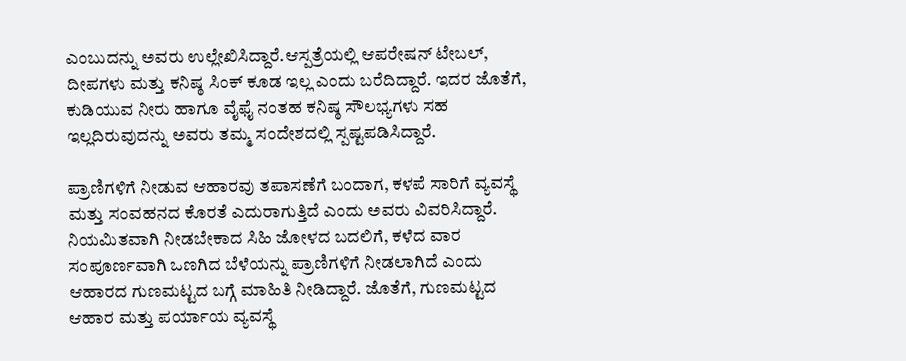ಎಂಬುದನ್ನು ಅವರು ಉಲ್ಲೇಖಿಸಿದ್ದಾರೆ.ಆಸ್ಪತ್ರೆಯಲ್ಲಿ ಆಪರೇಷನ್ ಟೇಬಲ್, ದೀಪಗಳು ಮತ್ತು ಕನಿಷ್ಠ ಸಿಂಕ್ ಕೂಡ ಇಲ್ಲ ಎಂದು ಬರೆದಿದ್ದಾರೆ. ಇದರ ಜೊತೆಗೆ, ಕುಡಿಯುವ ನೀರು ಹಾಗೂ ವೈಫೈ ನಂತಹ ಕನಿಷ್ಠ ಸೌಲಭ್ಯಗಳು ಸಹ ಇಲ್ಲದಿರುವುದನ್ನು ಅವರು ತಮ್ಮ ಸಂದೇಶದಲ್ಲಿ ಸ್ಪಷ್ಟಪಡಿಸಿದ್ದಾರೆ.

ಪ್ರಾಣಿಗಳಿಗೆ ನೀಡುವ ಆಹಾರವು ತಪಾಸಣೆಗೆ ಬಂದಾಗ, ಕಳಪೆ ಸಾರಿಗೆ ವ್ಯವಸ್ಥೆ ಮತ್ತು ಸಂವಹನದ ಕೊರತೆ ಎದುರಾಗುತ್ತಿದೆ ಎಂದು ಅವರು ವಿವರಿಸಿದ್ದಾರೆ. ನಿಯಮಿತವಾಗಿ ನೀಡಬೇಕಾದ ಸಿಹಿ ಜೋಳದ ಬದಲಿಗೆ, ಕಳೆದ ವಾರ ಸಂಪೂರ್ಣವಾಗಿ ಒಣಗಿದ ಬೆಳೆಯನ್ನು ಪ್ರಾಣಿಗಳಿಗೆ ನೀಡಲಾಗಿದೆ ಎಂದು ಆಹಾರದ ಗುಣಮಟ್ಟದ ಬಗ್ಗೆ ಮಾಹಿತಿ ನೀಡಿದ್ದಾರೆ. ಜೊತೆಗೆ, ಗುಣಮಟ್ಟದ ಆಹಾರ ಮತ್ತು ಪರ್ಯಾಯ ವ್ಯವಸ್ಥೆ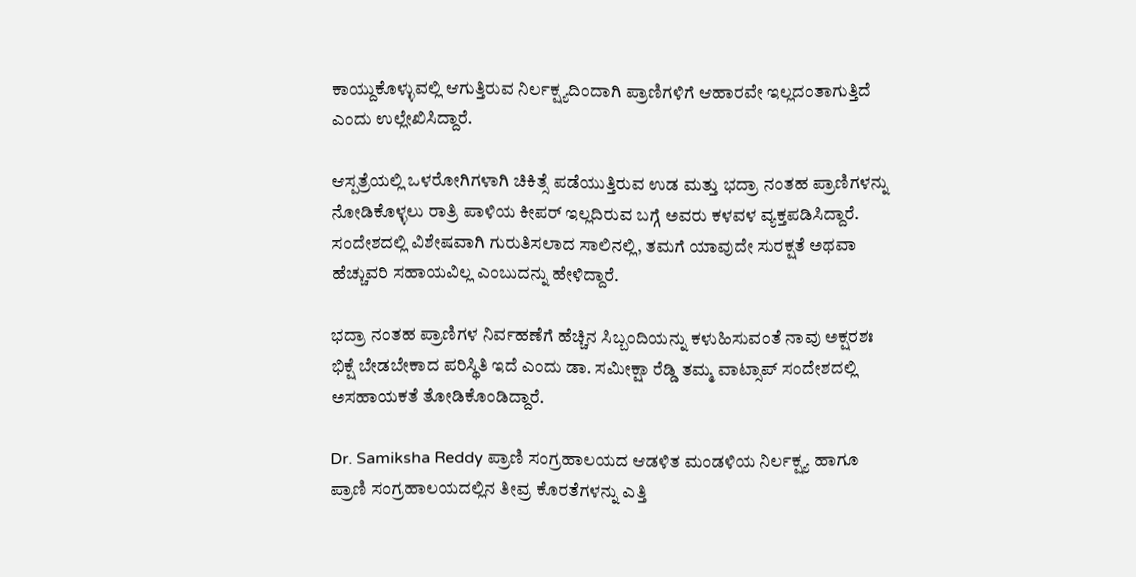ಕಾಯ್ದುಕೊಳ್ಳುವಲ್ಲಿ ಆಗುತ್ತಿರುವ ನಿರ್ಲಕ್ಷ್ಯದಿಂದಾಗಿ ಪ್ರಾಣಿಗಳಿಗೆ ಆಹಾರವೇ ಇಲ್ಲದಂತಾಗುತ್ತಿದೆ ಎಂದು ಉಲ್ಲೇಖಿಸಿದ್ದಾರೆ.

ಆಸ್ಪತ್ರೆಯಲ್ಲಿ ಒಳರೋಗಿಗಳಾಗಿ ಚಿಕಿತ್ಸೆ ಪಡೆಯುತ್ತಿರುವ ಉಡ ಮತ್ತು ಭದ್ರಾ ನಂತಹ ಪ್ರಾಣಿಗಳನ್ನು ನೋಡಿಕೊಳ್ಳಲು ರಾತ್ರಿ ಪಾಳಿಯ ಕೀಪರ್ ಇಲ್ಲದಿರುವ ಬಗ್ಗೆ ಅವರು ಕಳವಳ ವ್ಯಕ್ತಪಡಿಸಿದ್ದಾರೆ. ಸಂದೇಶದಲ್ಲಿ ವಿಶೇಷವಾಗಿ ಗುರುತಿಸಲಾದ ಸಾಲಿನಲ್ಲಿ, ತಮಗೆ ಯಾವುದೇ ಸುರಕ್ಷತೆ ಅಥವಾ ಹೆಚ್ಚುವರಿ ಸಹಾಯವಿಲ್ಲ ಎಂಬುದನ್ನು ಹೇಳಿದ್ದಾರೆ.

ಭದ್ರಾ ನಂತಹ ಪ್ರಾಣಿಗಳ ನಿರ್ವಹಣೆಗೆ ಹೆಚ್ಚಿನ ಸಿಬ್ಬಂದಿಯನ್ನು ಕಳುಹಿಸುವಂತೆ ನಾವು ಅಕ್ಷರಶಃ ಭಿಕ್ಷೆ ಬೇಡಬೇಕಾದ ಪರಿಸ್ಥಿತಿ ಇದೆ ಎಂದು ಡಾ. ಸಮೀಕ್ಷಾ ರೆಡ್ಡಿ ತಮ್ಮ ವಾಟ್ಸಾಪ್ ಸಂದೇಶದಲ್ಲಿ ಅಸಹಾಯಕತೆ ತೋಡಿಕೊಂಡಿದ್ದಾರೆ.

Dr. Samiksha Reddy ಪ್ರಾಣಿ ಸಂಗ್ರಹಾಲಯದ ಆಡಳಿತ ಮಂಡಳಿಯ ನಿರ್ಲಕ್ಷ್ಯ ಹಾಗೂ ಪ್ರಾಣಿ ಸಂಗ್ರಹಾಲಯದಲ್ಲಿನ ತೀವ್ರ ಕೊರತೆಗಳನ್ನು ಎತ್ತಿ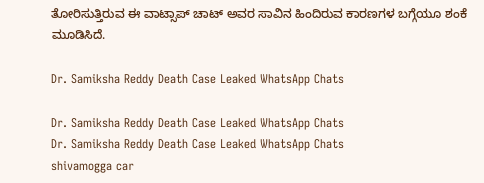ತೋರಿಸುತ್ತಿರುವ ಈ ವಾಟ್ಸಾಪ್‌ ಚಾಟ್ ಅವರ ಸಾವಿನ ಹಿಂದಿರುವ ಕಾರಣಗಳ ಬಗ್ಗೆಯೂ ಶಂಕೆ ಮೂಡಿಸಿದೆ.

Dr. Samiksha Reddy Death Case Leaked WhatsApp Chats

Dr. Samiksha Reddy Death Case Leaked WhatsApp Chats
Dr. Samiksha Reddy Death Case Leaked WhatsApp Chats
shivamogga car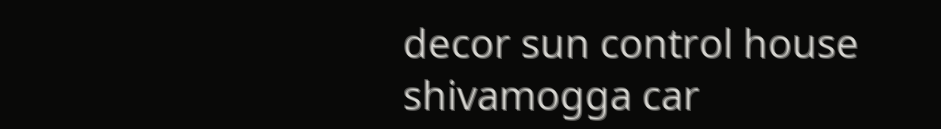decor sun control house
shivamogga car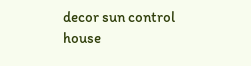decor sun control house